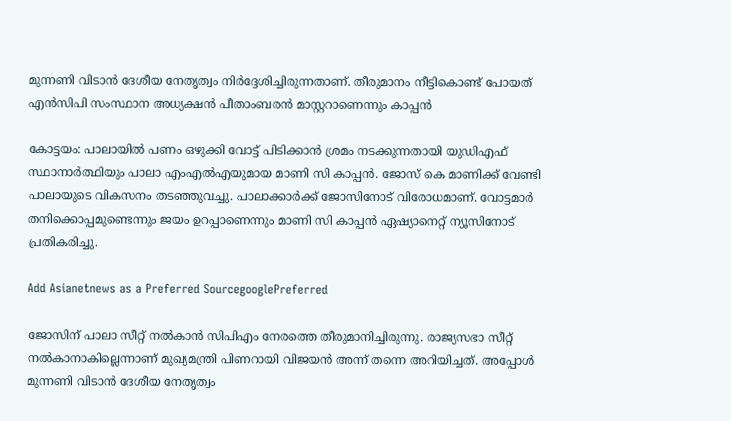മുന്നണി വിടാൻ ദേശീയ നേതൃത്വം നിര്‍ദ്ദേശിച്ചിരുന്നതാണ്. തീരുമാനം നീട്ടികൊണ്ട് പോയത് എൻസിപി സംസ്ഥാന അധ്യക്ഷൻ പീതാംബരൻ മാസ്റ്ററാണെന്നും കാപ്പൻ

കോട്ടയം: പാലായിൽ പണം ഒഴുക്കി വോട്ട് പിടിക്കാൻ ശ്രമം നടക്കുന്നതായി യുഡിഎഫ് സ്ഥാനാര്‍ത്ഥിയും പാലാ എംഎൽഎയുമായ മാണി സി കാപ്പൻ. ജോസ് കെ മാണിക്ക് വേണ്ടി പാലായുടെ വികസനം തടഞ്ഞുവച്ചു. പാലാക്കാര്‍ക്ക് ജോസിനോട് വിരോധമാണ്. വോട്ട‍മാര്‍ തനിക്കൊപ്പമുണ്ടെന്നും ജയം ഉറപ്പാണെന്നും മാണി സി കാപ്പൻ ഏഷ്യാനെറ്റ് ന്യൂസിനോട് പ്രതികരിച്ചു.

Add Asianetnews as a Preferred SourcegooglePreferred

ജോസിന് പാലാ സീറ്റ് നൽകാൻ സിപിഎം നേരത്തെ തീരുമാനിച്ചിരുന്നു. രാജ്യസഭാ സീറ്റ് നൽകാനാകില്ലെന്നാണ് മുഖ്യമന്ത്രി പിണറായി വിജയൻ അന്ന് തന്നെ അറിയിച്ചത്. അപ്പോൾ മുന്നണി വിടാൻ ദേശീയ നേതൃത്വം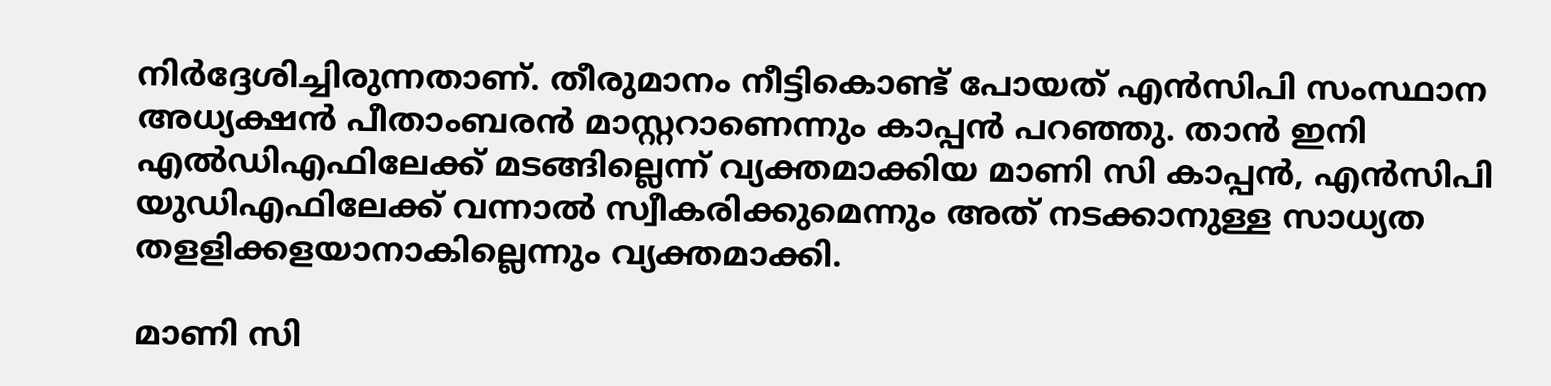നിര്‍ദ്ദേശിച്ചിരുന്നതാണ്. തീരുമാനം നീട്ടികൊണ്ട് പോയത് എൻസിപി സംസ്ഥാന അധ്യക്ഷൻ പീതാംബരൻ മാസ്റ്ററാണെന്നും കാപ്പൻ പറഞ്ഞു. താൻ ഇനി എൽഡിഎഫിലേക്ക് മടങ്ങില്ലെന്ന് വ്യക്തമാക്കിയ മാണി സി കാപ്പൻ, എൻസിപി യുഡിഎഫിലേക്ക് വന്നാൽ സ്വീകരിക്കുമെന്നും അത് നടക്കാനുള്ള സാധ്യത തളളിക്കളയാനാകില്ലെന്നും വ്യക്തമാക്കി.

മാണി സി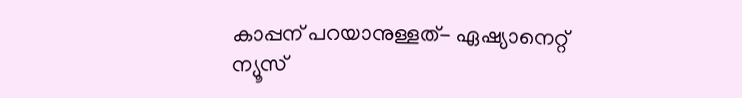കാപ്പന് പറയാനുള്ളത്- ഏഷ്യാനെറ്റ് ന്യൂസ്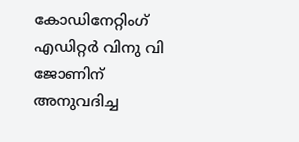കോഡിനേറ്റിംഗ് എഡിറ്റ‍‍‍ര്‍ വിനു വി ജോണിന് അനുവദിച്ച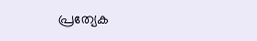പ്രത്യേക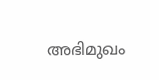അഭിമുഖം